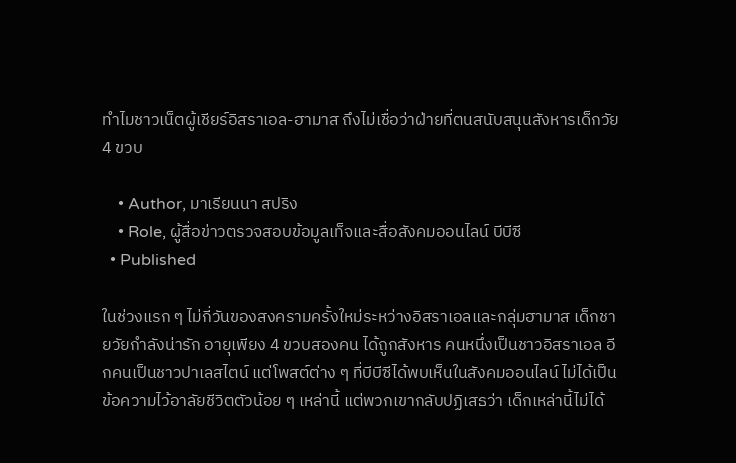ทำไมชาวเน็ตผู้เชียร์อิสราเอล-ฮามาส ถึงไม่เชื่อว่าฝ่ายที่ตนสนับสนุนสังหารเด็กวัย 4 ขวบ

    • Author, มาเรียนนา สปริง
    • Role, ผู้สื่อข่าวตรวจสอบข้อมูลเท็จและสื่อสังคมออนไลน์ บีบีซี
  • Published

ในช่วงแรก ๆ ไม่กี่วันของสงครามครั้งใหม่ระหว่างอิสราเอลและกลุ่มฮามาส เด็กชายวัยกำลังน่ารัก อายุเพียง 4 ขวบสองคน ได้ถูกสังหาร คนหนึ่งเป็นชาวอิสราเอล อีกคนเป็นชาวปาเลสไตน์ แต่โพสต์ต่าง ๆ ที่บีบีซีได้พบเห็นในสังคมออนไลน์ ไม่ได้เป็นข้อความไว้อาลัยชีวิตตัวน้อย ๆ เหล่านี้ แต่พวกเขากลับปฏิเสธว่า เด็กเหล่านี้ไม่ได้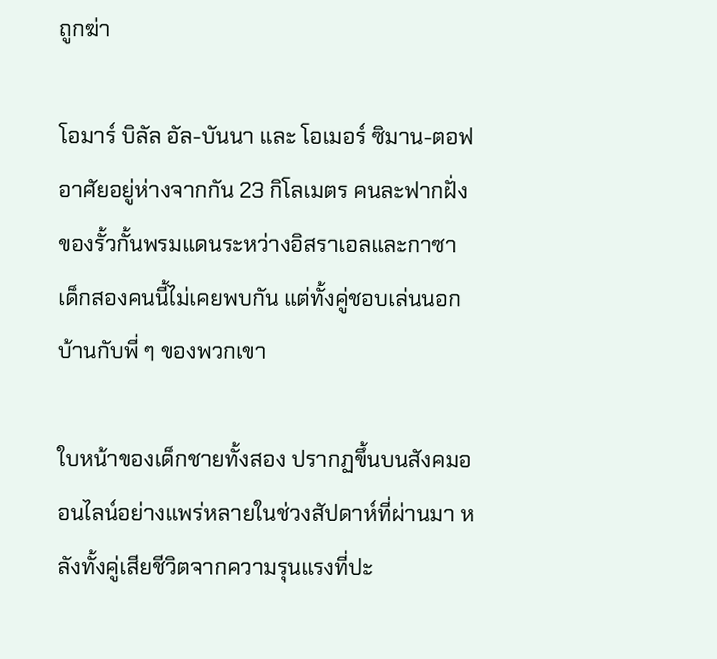ถูกฆ่า

โอมาร์ บิลัล อัล-บันนา และ โอเมอร์ ซิมาน-ตอฟ อาศัยอยู่ห่างจากกัน 23 กิโลเมตร คนละฟากฝั่งของรั้วกั้นพรมแดนระหว่างอิสราเอลและกาซา เด็กสองคนนี้ไม่เคยพบกัน แต่ทั้งคู่ชอบเล่นนอกบ้านกับพี่ ๆ ของพวกเขา

ใบหน้าของเด็กชายทั้งสอง ปรากฏขึ้นบนสังคมออนไลน์อย่างแพร่หลายในช่วงสัปดาห์ที่ผ่านมา หลังทั้งคู่เสียชีวิตจากความรุนแรงที่ปะ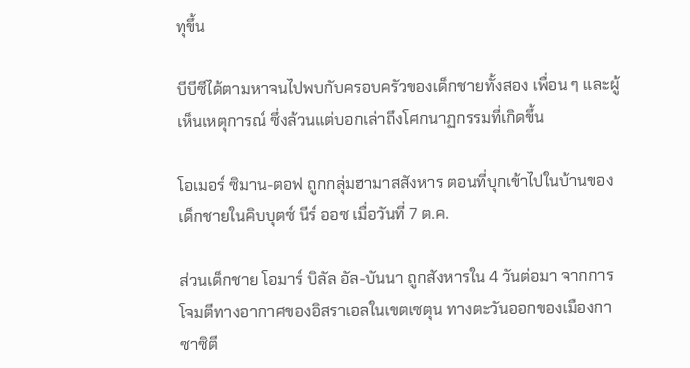ทุขึ้น

บีบีซีได้ตามหาจนไปพบกับครอบครัวของเด็กชายทั้งสอง เพื่อน ๆ และผู้เห็นเหตุการณ์ ซึ่งล้วนแต่บอกเล่าถึงโศกนาฏกรรมที่เกิดขึ้น

โอเมอร์ ซิมาน-ตอฟ ถูกกลุ่มฮามาสสังหาร ตอนที่บุกเข้าไปในบ้านของเด็กชายในคิบบุตซ์ นีร์ ออซ เมื่อวันที่ 7 ต.ค.

ส่วนเด็กชาย โอมาร์ บิลัล อัล-บันนา ถูกสังหารใน 4 วันต่อมา จากการโจมตีทางอากาศของอิสราเอลในเขตเซตุน ทางตะวันออกของเมืองกาซาซิตี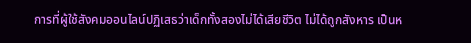การที่ผู้ใช้สังคมออนไลน์ปฏิเสธว่าเด็กทั้งสองไม่ได้เสียชีวิต ไม่ได้ถูกสังหาร เป็นห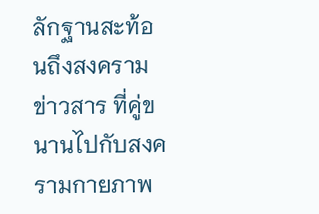ลักฐานสะท้อนถึงสงครามข่าวสาร ที่คู่ขนานไปกับสงครามกายภาพ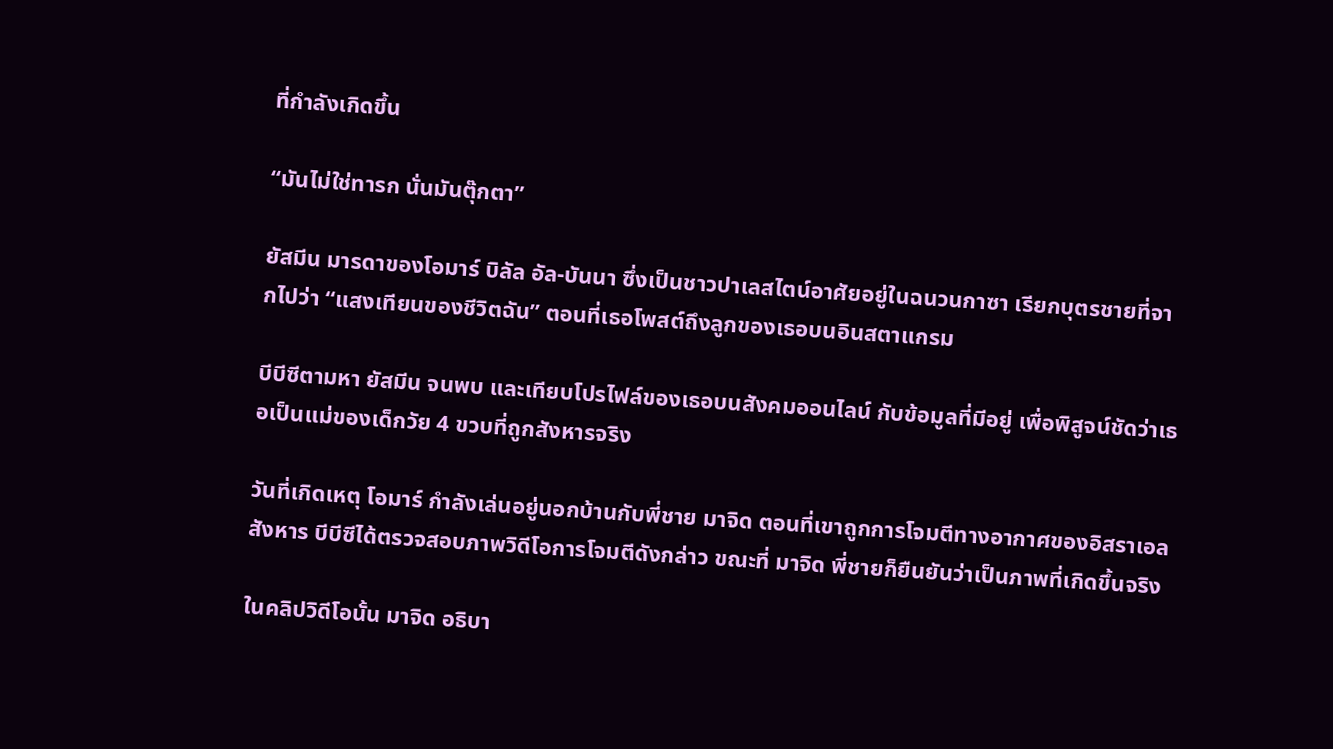ที่กำลังเกิดขึ้น

“มันไม่ใช่ทารก นั่นมันตุ๊กตา”

ยัสมีน มารดาของโอมาร์ บิลัล อัล-บันนา ซึ่งเป็นชาวปาเลสไตน์อาศัยอยู่ในฉนวนกาซา เรียกบุตรชายที่จากไปว่า “แสงเทียนของชีวิตฉัน” ตอนที่เธอโพสต์ถึงลูกของเธอบนอินสตาแกรม

บีบีซีตามหา ยัสมีน จนพบ และเทียบโปรไฟล์ของเธอบนสังคมออนไลน์ กับข้อมูลที่มีอยู่ เพื่อพิสูจน์ชัดว่าเธอเป็นแม่ของเด็กวัย 4 ขวบที่ถูกสังหารจริง

วันที่เกิดเหตุ โอมาร์ กำลังเล่นอยู่นอกบ้านกับพี่ชาย มาจิด ตอนที่เขาถูกการโจมตีทางอากาศของอิสราเอลสังหาร บีบีซีได้ตรวจสอบภาพวิดีโอการโจมตีดังกล่าว ขณะที่ มาจิด พี่ชายก็ยืนยันว่าเป็นภาพที่เกิดขึ้นจริง

ในคลิปวิดีโอนั้น มาจิด อธิบา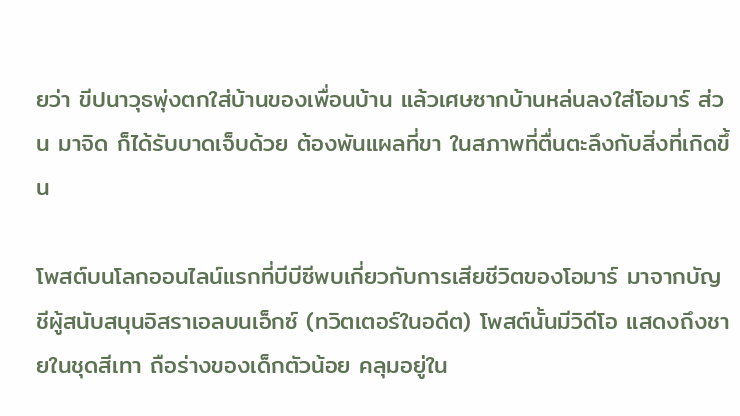ยว่า ขีปนาวุธพุ่งตกใส่บ้านของเพื่อนบ้าน แล้วเศษซากบ้านหล่นลงใส่โอมาร์ ส่วน มาจิด ก็ได้รับบาดเจ็บด้วย ต้องพันแผลที่ขา ในสภาพที่ตื่นตะลึงกับสิ่งที่เกิดขึ้น

โพสต์บนโลกออนไลน์แรกที่บีบีซีพบเกี่ยวกับการเสียชีวิตของโอมาร์ มาจากบัญชีผู้สนับสนุนอิสราเอลบนเอ็กซ์ (ทวิตเตอร์ในอดีต) โพสต์นั้นมีวิดีโอ แสดงถึงชายในชุดสีเทา ถือร่างของเด็กตัวน้อย คลุมอยู่ใน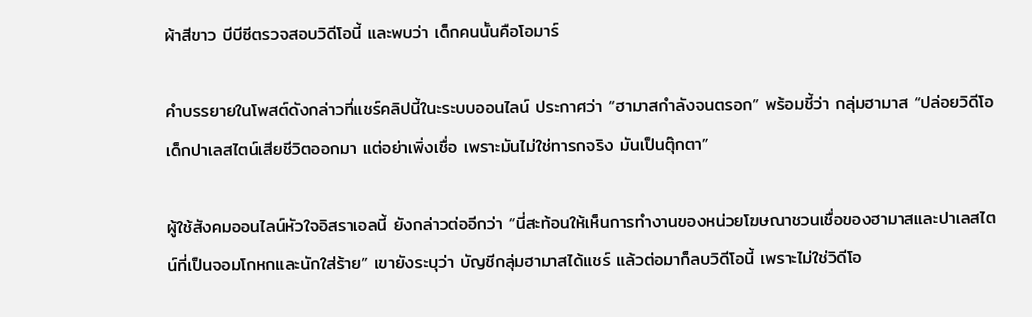ผ้าสีขาว บีบีซีตรวจสอบวิดีโอนี้ และพบว่า เด็กคนนั้นคือโอมาร์

คำบรรยายในโพสต์ดังกล่าวที่แชร์คลิปนี้ในะระบบออนไลน์ ประกาศว่า “ฮามาสกำลังจนตรอก” พร้อมชี้ว่า กลุ่มฮามาส “ปล่อยวิดีโอเด็กปาเลสไตน์เสียชีวิตออกมา แต่อย่าเพิ่งเชื่อ เพราะมันไม่ใช่ทารกจริง มันเป็นตุ๊กตา”

ผู้ใช้สังคมออนไลน์หัวใจอิสราเอลนี้ ยังกล่าวต่ออีกว่า “นี่สะท้อนให้เห็นการทำงานของหน่วยโฆษณาชวนเชื่อของฮามาสและปาเลสไตน์ที่เป็นจอมโกหกและนักใส่ร้าย” เขายังระบุว่า บัญชีกลุ่มฮามาสได้แชร์ แล้วต่อมาก็ลบวิดีโอนี้ เพราะไม่ใช่วิดีโอ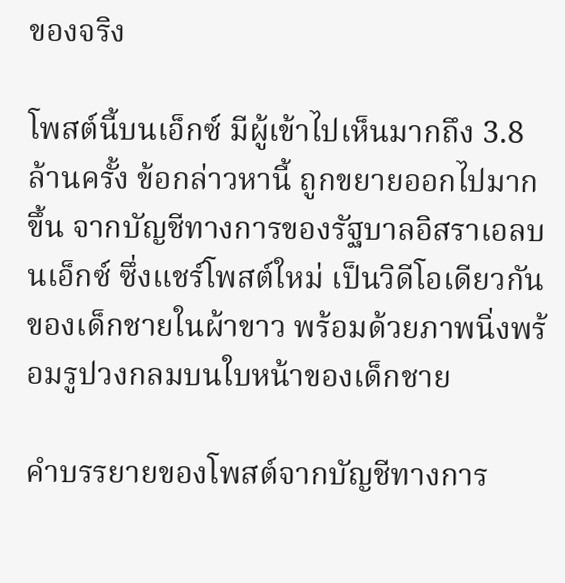ของจริง

โพสต์นี้บนเอ็กซ์ มีผู้เข้าไปเห็นมากถึง 3.8 ล้านครั้ง ข้อกล่าวหานี้ ถูกขยายออกไปมากขึ้น จากบัญชีทางการของรัฐบาลอิสราเอลบนเอ็กซ์ ซึ่งแชร์โพสต์ใหม่ เป็นวิดีโอเดียวกันของเด็กชายในผ้าขาว พร้อมด้วยภาพนิ่งพร้อมรูปวงกลมบนใบหน้าของเด็กชาย

คำบรรยายของโพสต์จากบัญชีทางการ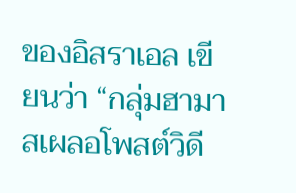ของอิสราเอล เขียนว่า “กลุ่มฮามาสเผลอโพสต์วิดี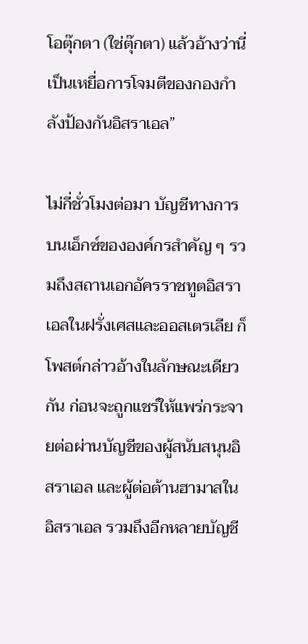โอตุ๊กตา (ใช่ตุ๊กตา) แล้วอ้างว่านี่เป็นเหยื่อการโจมตีของกองกำลังป้องกันอิสราเอล”

ไม่กี่ชั่วโมงต่อมา บัญชีทางการบนเอ็กซ์ขององค์กรสำคัญ ๆ รวมถึงสถานเอกอัครราชทูตอิสราเอลในฝรั่งเศสและออสเตรเลีย ก็โพสต์กล่าวอ้างในลักษณะเดียวกัน ก่อนจะถูกแชร์ให้แพร่กระจายต่อผ่านบัญชีของผู้สนับสนุนอิสราเอล และผู้ต่อต้านฮามาสในอิสราเอล รวมถึงอีกหลายบัญชี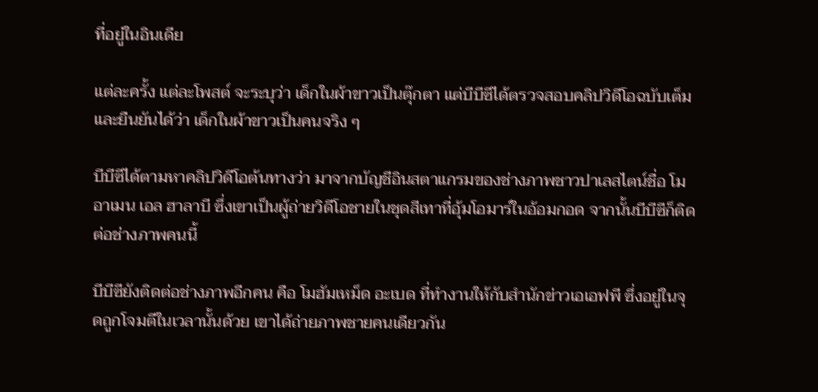ที่อยู่ในอินเดีย

แต่ละครั้ง แต่ละโพสต์ จะระบุว่า เด็กในผ้าขาวเป็นตุ๊กตา แต่บีบีซีได้ตรวจสอบคลิปวิดีโอฉบับเต็ม และยืนยันได้ว่า เด็กในผ้าขาวเป็นคนจริง ๆ

บีบีซีได้ตามหาคลิปวิดีโอต้นทางว่า มาจากบัญชีอินสตาแกรมของช่างภาพชาวปาเลสไตน์ชื่อ โมอาเมน เอล ฮาลาบี ซึ่งเขาเป็นผู้ถ่ายวิดีโอชายในชุดสีเทาที่อุ้มโอมาร์ในอ้อมกอด จากนั้นบีบีซีก็ติดต่อช่างภาพคนนี้

บีบีซียังติดต่อช่างภาพอีกคน คือ โมฮัมเหม็ด อะเบด ที่ทำงานให้กับสำนักข่าวเอเอฟพี ซึ่งอยู่ในจุดถูกโจมตีในเวลานั้นด้วย เขาได้ถ่ายภาพชายคนเดียวกัน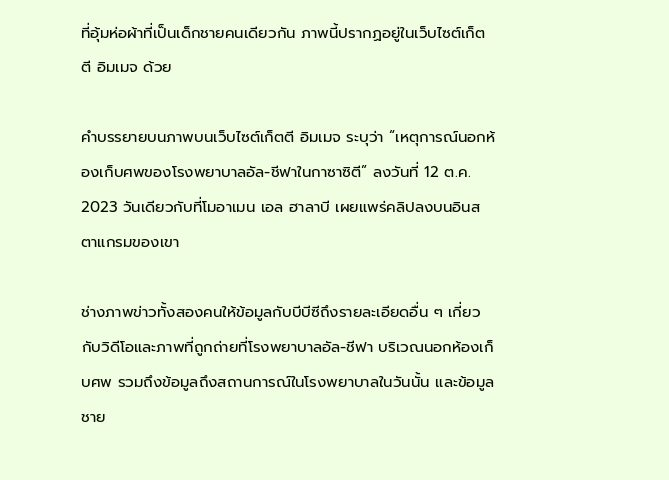ที่อุ้มห่อผ้าที่เป็นเด็กชายคนเดียวกัน ภาพนี้ปรากฏอยู่ในเว็บไซต์เก็ตตี อิมเมจ ด้วย

คำบรรยายบนภาพบนเว็บไซต์เก็ตตี อิมเมจ ระบุว่า “เหตุการณ์นอกห้องเก็บศพของโรงพยาบาลอัล-ชีฟาในกาซาซิตี” ลงวันที่ 12 ต.ค. 2023 วันเดียวกับที่โมอาเมน เอล ฮาลาบี เผยแพร่คลิปลงบนอินสตาแกรมของเขา

ช่างภาพข่าวทั้งสองคนให้ข้อมูลกับบีบีซีถึงรายละเอียดอื่น ๆ เกี่ยวกับวิดีโอและภาพที่ถูกถ่ายที่โรงพยาบาลอัล-ชีฟา บริเวณนอกห้องเก็บศพ รวมถึงข้อมูลถึงสถานการณ์ในโรงพยาบาลในวันนั้น และข้อมูลชาย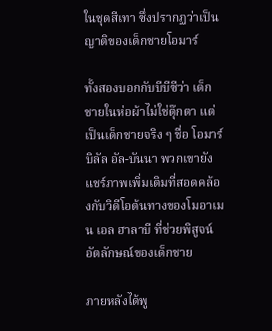ในชุดสีเทา ซึ่งปรากฏว่าเป็นญาติของเด็กชายโอมาร์

ทั้งสองบอกกับบีบีซีว่า เด็กชายในห่อผ้าไม่ใช่ตุ๊กตา แต่เป็นเด็กชายจริง ๆ ชื่อ โอมาร์ บิลัล อัล-บันนา พวกเขายังแชร์ภาพเพิ่มเติมที่สอดคล้องกับวิดีโอต้นทางของโมอาเมน เอล ฮาลาบี ที่ช่วยพิสูจน์อัตลักษณ์ของเด็กชาย

ภายหลังได้พู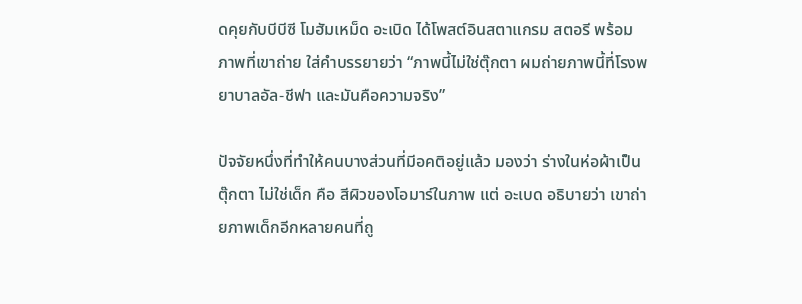ดคุยกับบีบีซี โมฮัมเหม็ด อะเบิด ได้โพสต์อินสตาแกรม สตอรี พร้อมภาพที่เขาถ่าย ใส่คำบรรยายว่า “ภาพนี้ไม่ใช่ตุ๊กตา ผมถ่ายภาพนี้ที่โรงพยาบาลอัล-ชีฟา และมันคือความจริง”

ปัจจัยหนึ่งที่ทำให้คนบางส่วนที่มีอคติอยู่แล้ว มองว่า ร่างในห่อผ้าเป็นตุ๊กตา ไม่ใช่เด็ก คือ สีผิวของโอมาร์ในภาพ แต่ อะเบด อธิบายว่า เขาถ่ายภาพเด็กอีกหลายคนที่ถู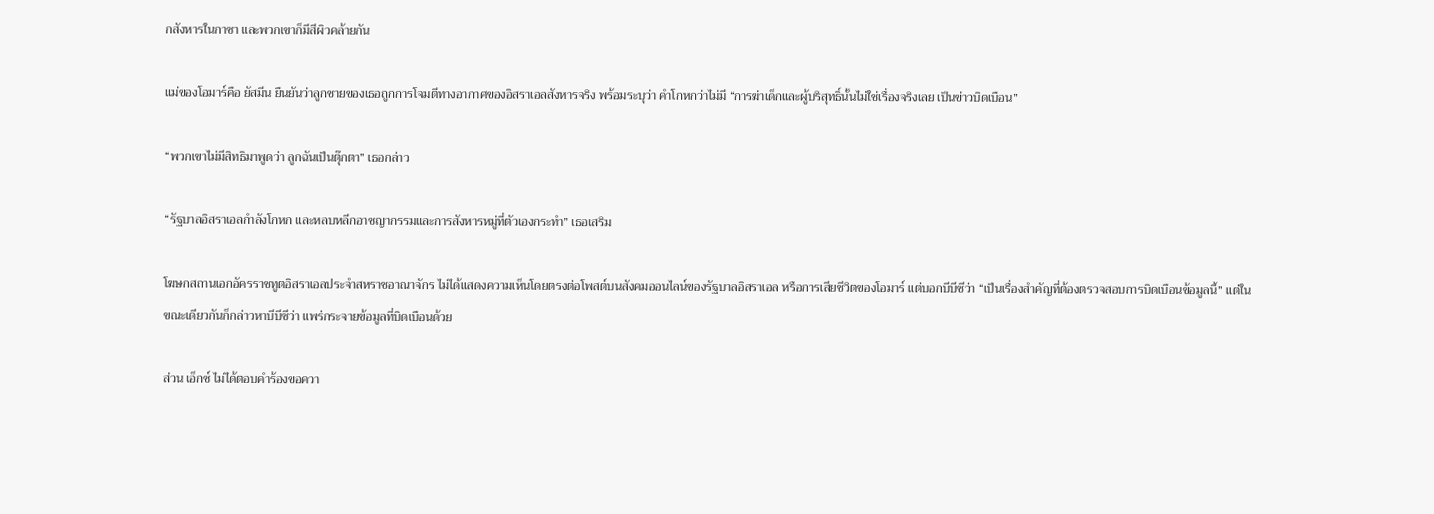กสังหารในกาซา และพวกเขาก็มีสีผิวคล้ายกัน

แม่ของโอมาร์คือ ยัสมีน ยืนยันว่าลูกชายของเธอถูกการโจมตีทางอากาศของอิสราเอลสังหารจริง พร้อมระบุว่า คำโกหกว่าไม่มี “การฆ่าเด็กและผู้บริสุทธิ์นั้นไม่ใช่เรื่องจริงเลย เป็นข่าวบิดเบือน”

“พวกเขาไม่มีสิทธิมาพูดว่า ลูกฉันเป็นตุ๊กตา” เธอกล่าว

“รัฐบาลอิสราเอลกำลังโกหก และหลบหลีกอาชญากรรมและการสังหารหมู่ที่ตัวเองกระทำ” เธอเสริม

โฆษกสถานเอกอัครราชทูตอิสราเอลประจำสหราชอาณาจักร ไม่ได้แสดงความเห็นโดยตรงต่อโพสต์บนสังคมออนไลน์ของรัฐบาลอิสราเอล หรือการเสียชีวิตของโอมาร์ แต่บอกบีบีซีว่า “เป็นเรื่องสำคัญที่ต้องตรวจสอบการบิดเบือนข้อมูลนี้” แต่ในขณะเดียวกันก็กล่าวหาบีบีซีว่า แพร่กระจายข้อมูลที่บิดเบือนด้วย

ส่วน เอ็กซ์ ไม่ได้ตอบคำร้องขอควา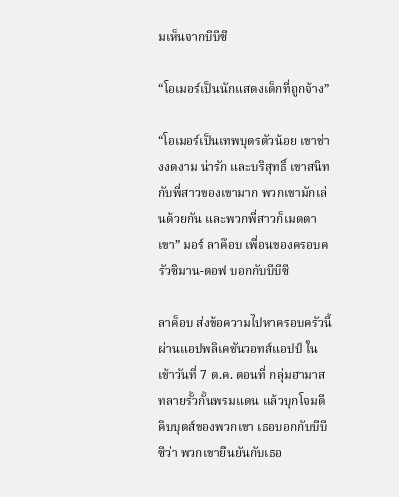มเห็นจากบีบีซี

“โอเมอร์เป็นนักแสดงเด็กที่ถูกจ้าง”

“โอเมอร์เป็นเทพบุตรตัวน้อย เขาช่างงดงาม น่ารัก และบริสุทธิ์ เขาสนิทกับพี่สาวของเขามาก พวกเขามักเล่นด้วยกัน และพวกพี่สาวก็เมตตาเขา” มอร์ ลาค๊อบ เพื่อนของครอบครัวซิมาน-ตอฟ บอกกับบีบีซี

ลาค็อบ ส่งข้อความไปหาครอบครัวนี้ผ่านแอปพลิเคชันวอทส์แอปป์ ในเช้าวันที่ 7 ต.ค. ตอนที่ กลุ่มฮามาสทลายรั้วกั้นพรมแดน แล้วบุกโจมตีคิบบุตส์ของพวกเขา เธอบอกกับบีบีซีว่า พวกเขายืนยันกับเธอ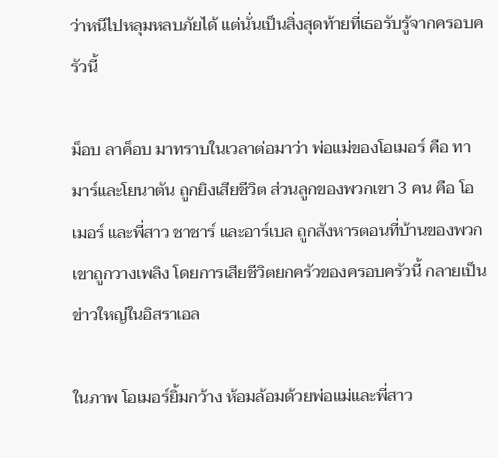ว่าหนีไปหลุมหลบภัยได้ แต่นั่นเป็นสิ่งสุดท้ายที่เธอรับรู้จากครอบครัวนี้

ม็อบ ลาค็อบ มาทราบในเวลาต่อมาว่า พ่อแม่ของโอเมอร์ คือ ทามาร์และโยนาตัน ถูกยิงเสียชีวิต ส่วนลูกของพวกเขา 3 คน คือ โอเมอร์ และพี่สาว ชาชาร์ และอาร์เบล ถูกสังหารตอนที่บ้านของพวกเขาถูกวางเพลิง โดยการเสียชีวิตยกครัวของครอบครัวนี้ กลายเป็นข่าวใหญ่ในอิสราเอล

ในภาพ โอเมอร์ยิ้มกว้าง ห้อมล้อมด้วยพ่อแม่และพี่สาว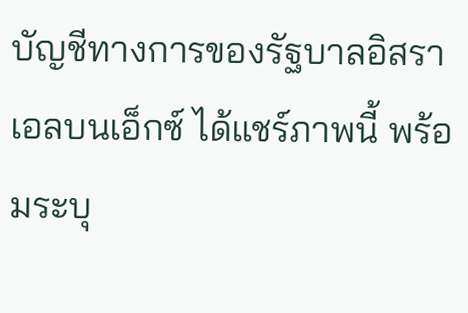บัญชีทางการของรัฐบาลอิสราเอลบนเอ็กซ์ ได้แชร์ภาพนี้ พร้อมระบุ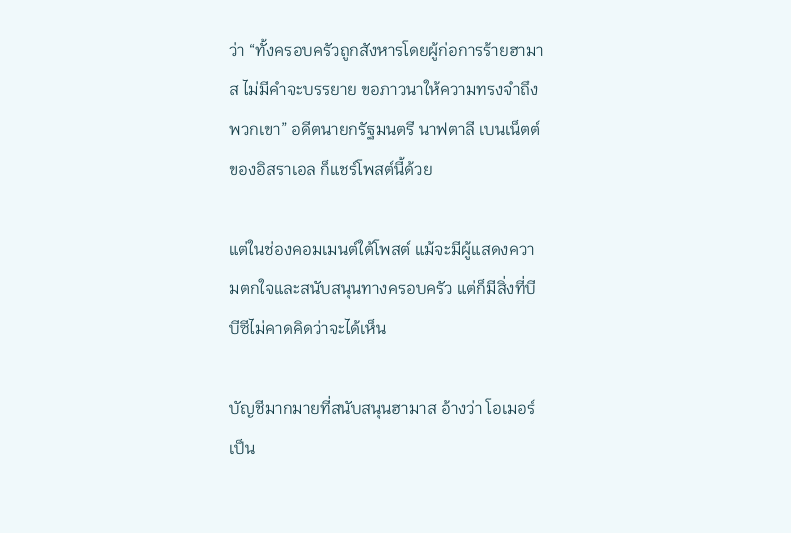ว่า “ทั้งครอบครัวถูกสังหารโดยผู้ก่อการร้ายฮามาส ไม่มีคำจะบรรยาย ขอภาวนาให้ความทรงจำถึงพวกเขา” อดีตนายกรัฐมนตรี นาฟตาลี เบนเน็ตต์ ของอิสราเอล ก็แชร์โพสต์นี้ด้วย

แต่ในช่องคอมเมนต์ใต้โพสต์ แม้จะมีผู้แสดงความตกใจและสนับสนุนทางครอบครัว แต่ก็มีสิ่งที่บีบีซีไม่คาดคิดว่าจะได้เห็น

บัญชีมากมายที่สนับสนุนฮามาส อ้างว่า โอเมอร์เป็น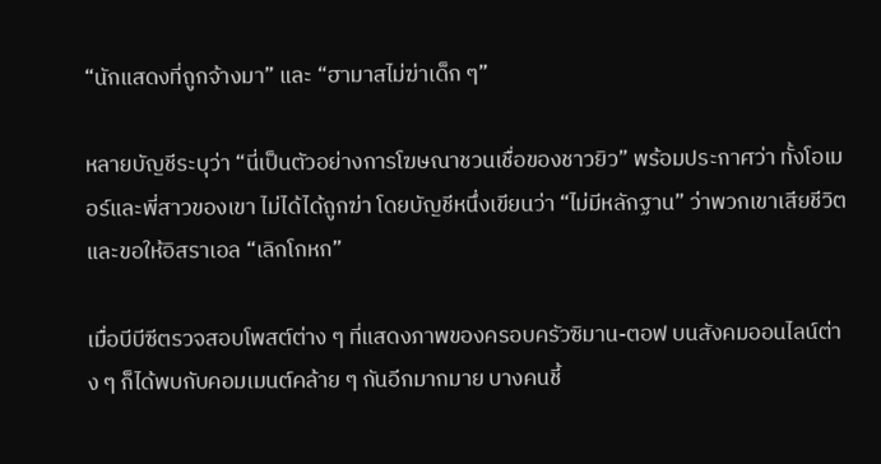“นักแสดงที่ถูกจ้างมา” และ “ฮามาสไม่ฆ่าเด็ก ๆ”

หลายบัญชีระบุว่า “นี่เป็นตัวอย่างการโฆษณาชวนเชื่อของชาวยิว” พร้อมประกาศว่า ทั้งโอเมอร์และพี่สาวของเขา ไม่ได้ได้ถูกฆ่า โดยบัญชีหนึ่งเขียนว่า “ไม่มีหลักฐาน” ว่าพวกเขาเสียชีวิต และขอให้อิสราเอล “เลิกโกหก”

เมื่อบีบีซีตรวจสอบโพสต์ต่าง ๆ ที่แสดงภาพของครอบครัวซิมาน-ตอฟ บนสังคมออนไลน์ต่าง ๆ ก็ได้พบกับคอมเมนต์คล้าย ๆ กันอีกมากมาย บางคนชี้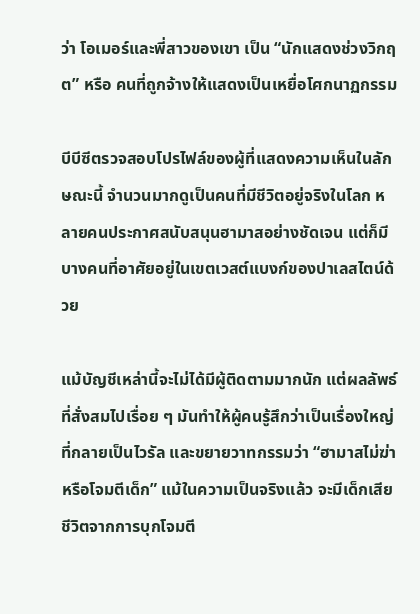ว่า โอเมอร์และพี่สาวของเขา เป็น “นักแสดงช่วงวิกฤต” หรือ คนที่ถูกจ้างให้แสดงเป็นเหยื่อโศกนาฏกรรม

บีบีซีตรวจสอบโปรไฟล์ของผู้ที่แสดงความเห็นในลักษณะนี้ จำนวนมากดูเป็นคนที่มีชีวิตอยู่จริงในโลก หลายคนประกาศสนับสนุนฮามาสอย่างชัดเจน แต่ก็มีบางคนที่อาศัยอยู่ในเขตเวสต์แบงก์ของปาเลสไตน์ด้วย

แม้บัญชีเหล่านี้จะไม่ได้มีผู้ติดตามมากนัก แต่ผลลัพธ์ที่สั่งสมไปเรื่อย ๆ มันทำให้ผู้คนรู้สึกว่าเป็นเรื่องใหญ่ที่กลายเป็นไวรัล และขยายวาทกรรมว่า “ฮามาสไม่ฆ่าหรือโจมตีเด็ก” แม้ในความเป็นจริงแล้ว จะมีเด็กเสียชีวิตจากการบุกโจมตี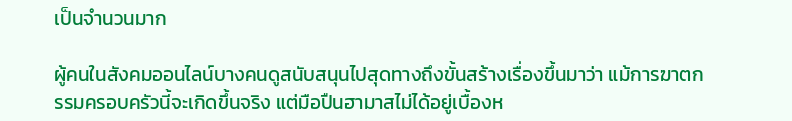เป็นจำนวนมาก

ผู้คนในสังคมออนไลน์บางคนดูสนับสนุนไปสุดทางถึงขั้นสร้างเรื่องขึ้นมาว่า แม้การฆาตกรรมครอบครัวนี้จะเกิดขึ้นจริง แต่มือปืนฮามาสไม่ได้อยู่เบื้องห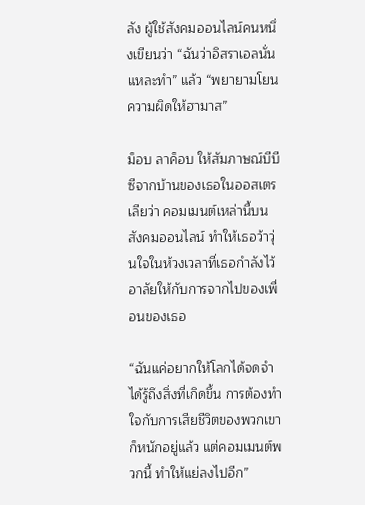ลัง ผู้ใช้สังคมออนไลน์คนหนึ่งเขียนว่า “ฉันว่าอิสราเอลนั่นแหละทำ” แล้ว “พยายามโยนความผิดให้ฮามาส”

ม็อบ ลาค็อบ ให้สัมภาษณ์บีบีซีจากบ้านของเธอในออสเตรเลียว่า คอมเมนต์เหล่านี้บนสังคมออนไลน์ ทำให้เธอว้าวุ่นใจในห้วงเวลาที่เธอกำลังไว้อาลัยให้กับการจากไปของเพื่อนของเธอ

“ฉันแค่อยากให้โลกได้จดจำ ได้รู้ถึงสิ่งที่เกิดขึ้น การต้องทำใจกับการเสียชีวิตของพวกเขาก็หนักอยู่แล้ว แต่คอมเมนต์พวกนี้ ทำให้แย่ลงไปอีก”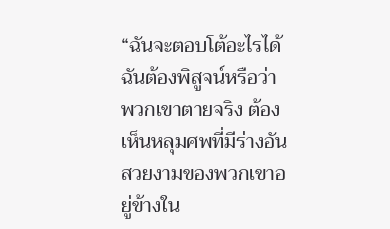“ฉันจะตอบโต้อะไรได้ ฉันต้องพิสูจน์หรือว่าพวกเขาตายจริง ต้องเห็นหลุมศพที่มีร่างอันสวยงามของพวกเขาอยู่ข้างใน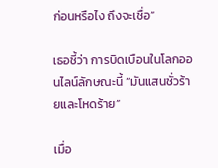ก่อนหรือไง ถึงจะเชื่อ”

เธอชี้ว่า การบิดเบือนในโลกออนไลน์ลักษณะนี้ “มันแสนชั่วร้ายและโหดร้าย”

เมื่อ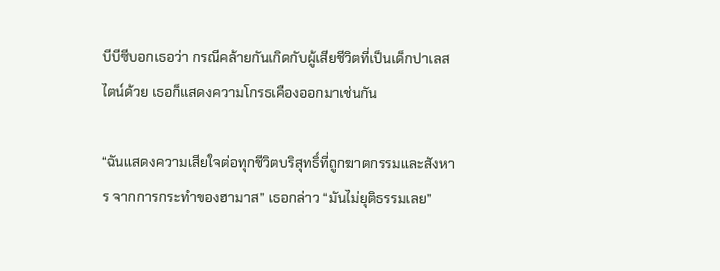บีบีซีบอกเธอว่า กรณีคล้ายกันเกิดกับผู้เสียชีวิตที่เป็นเด็กปาเลสไตน์ด้วย เธอก็แสดงความโกรธเคืองออกมาเช่นกัน

“ฉันแสดงความเสียใจต่อทุกชีวิตบริสุทธิ์ที่ถูกฆาตกรรมและสังหาร จากการกระทำของฮามาส” เธอกล่าว “มันไม่ยุติธรรมเลย”